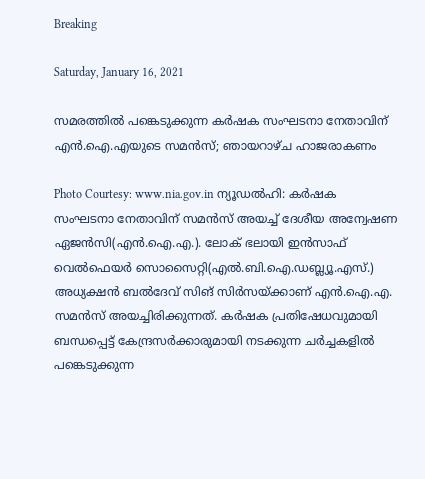Breaking

Saturday, January 16, 2021

സമരത്തിൽ പങ്കെടുക്കുന്ന കര്‍ഷക സംഘടനാ നേതാവിന് എന്‍.ഐ.എയുടെ സമന്‍സ്; ഞായറാഴ്ച ഹാജരാകണം

Photo Courtesy: www.nia.gov.in ന്യൂഡൽഹി: കർഷക സംഘടനാ നേതാവിന് സമൻസ് അയച്ച് ദേശീയ അന്വേഷണ ഏജൻസി(എൻ.ഐ.എ.). ലോക് ഭലായി ഇൻസാഫ് വെൽഫെയർ സൊസൈറ്റി(എൽ.ബി.ഐ.ഡബ്ല്യൂ.എസ്.) അധ്യക്ഷൻ ബൽദേവ് സിങ് സിർസയ്ക്കാണ് എൻ.ഐ.എ. സമൻസ് അയച്ചിരിക്കുന്നത്. കർഷക പ്രതിഷേധവുമായി ബന്ധപ്പെട്ട് കേന്ദ്രസർക്കാരുമായി നടക്കുന്ന ചർച്ചകളിൽ പങ്കെടുക്കുന്ന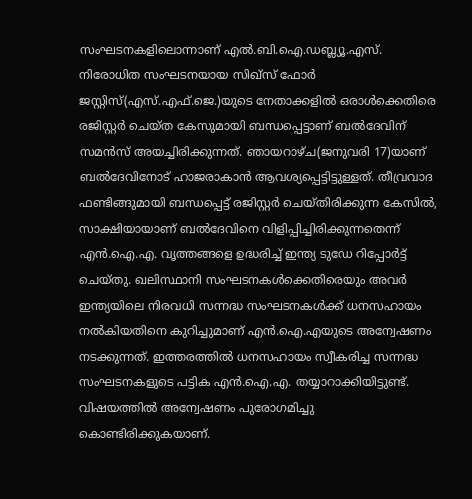സംഘടനകളിലൊന്നാണ് എൽ.ബി.ഐ.ഡബ്ല്യൂ.എസ്. നിരോധിത സംഘടനയായ സിഖ്സ് ഫോർ ജസ്റ്റിസ്(എസ്.എഫ്.ജെ.)യുടെ നേതാക്കളിൽ ഒരാൾക്കെതിരെ രജിസ്റ്റർ ചെയ്ത കേസുമായി ബന്ധപ്പെട്ടാണ് ബൽദേവിന് സമൻസ് അയച്ചിരിക്കുന്നത്. ഞായറാഴ്ച(ജനുവരി 17)യാണ് ബൽദേവിനോട് ഹാജരാകാൻ ആവശ്യപ്പെട്ടിട്ടുള്ളത്. തീവ്രവാദ ഫണ്ടിങ്ങുമായി ബന്ധപ്പെട്ട് രജിസ്റ്റർ ചെയ്തിരിക്കുന്ന കേസിൽ, സാക്ഷിയായാണ് ബൽദേവിനെ വിളിപ്പിച്ചിരിക്കുന്നതെന്ന് എൻ.ഐ.എ. വൃത്തങ്ങളെ ഉദ്ധരിച്ച് ഇന്ത്യ ടുഡേ റിപ്പോർട്ട് ചെയ്തു. ഖലിസ്ഥാനി സംഘടനകൾക്കെതിരെയും അവർ ഇന്ത്യയിലെ നിരവധി സന്നദ്ധ സംഘടനകൾക്ക് ധനസഹായം നൽകിയതിനെ കുറിച്ചുമാണ് എൻ.ഐ.എയുടെ അന്വേഷണം നടക്കുന്നത്. ഇത്തരത്തിൽ ധനസഹായം സ്വീകരിച്ച സന്നദ്ധ സംഘടനകളുടെ പട്ടിക എൻ.ഐ.എ. തയ്യാറാക്കിയിട്ടുണ്ട്. വിഷയത്തിൽ അന്വേഷണം പുരോഗമിച്ചു കൊണ്ടിരിക്കുകയാണ്.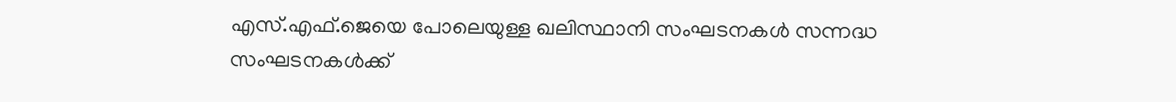എസ്.എഫ്.ജെയെ പോലെയുള്ള ഖലിസ്ഥാനി സംഘടനകൾ സന്നദ്ധ സംഘടനകൾക്ക്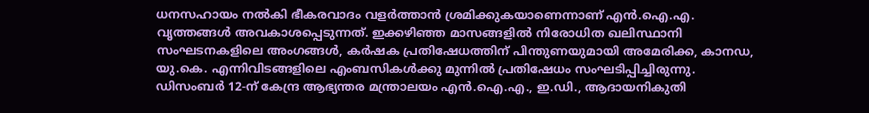ധനസഹായം നൽകി ഭീകരവാദം വളർത്താൻ ശ്രമിക്കുകയാണെന്നാണ് എൻ.ഐ.എ. വൃത്തങ്ങൾ അവകാശപ്പെടുന്നത്. ഇക്കഴിഞ്ഞ മാസങ്ങളിൽ നിരോധിത ഖലിസ്ഥാനി സംഘടനകളിലെ അംഗങ്ങൾ, കർഷക പ്രതിഷേധത്തിന് പിന്തുണയുമായി അമേരിക്ക, കാനഡ, യു.കെ. എന്നിവിടങ്ങളിലെ എംബസികൾക്കു മുന്നിൽ പ്രതിഷേധം സംഘടിപ്പിച്ചിരുന്നു. ഡിസംബർ 12-ന് കേന്ദ്ര ആഭ്യന്തര മന്ത്രാലയം എൻ.ഐ.എ., ഇ.ഡി., ആദായനികുതി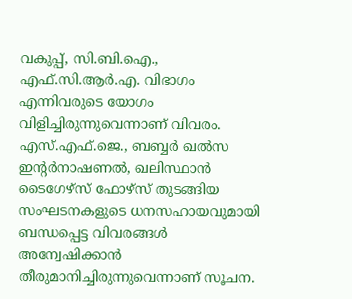വകുപ്പ്, സി.ബി.ഐ., എഫ്.സി.ആർ.എ. വിഭാഗം എന്നിവരുടെ യോഗം വിളിച്ചിരുന്നുവെന്നാണ് വിവരം. എസ്.എഫ്.ജെ., ബബ്ബർ ഖൽസ ഇന്റർനാഷണൽ, ഖലിസ്ഥാൻ ടൈഗേഴ്സ് ഫോഴ്സ് തുടങ്ങിയ സംഘടനകളുടെ ധനസഹായവുമായി ബന്ധപ്പെട്ട വിവരങ്ങൾ അന്വേഷിക്കാൻ തീരുമാനിച്ചിരുന്നുവെന്നാണ് സൂചന.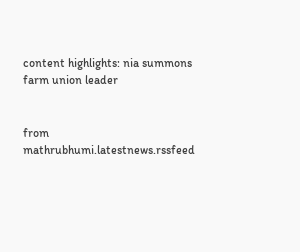content highlights: nia summons farm union leader


from mathrubhumi.latestnews.rssfeed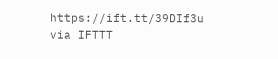https://ift.tt/39DIf3u
via IFTTT